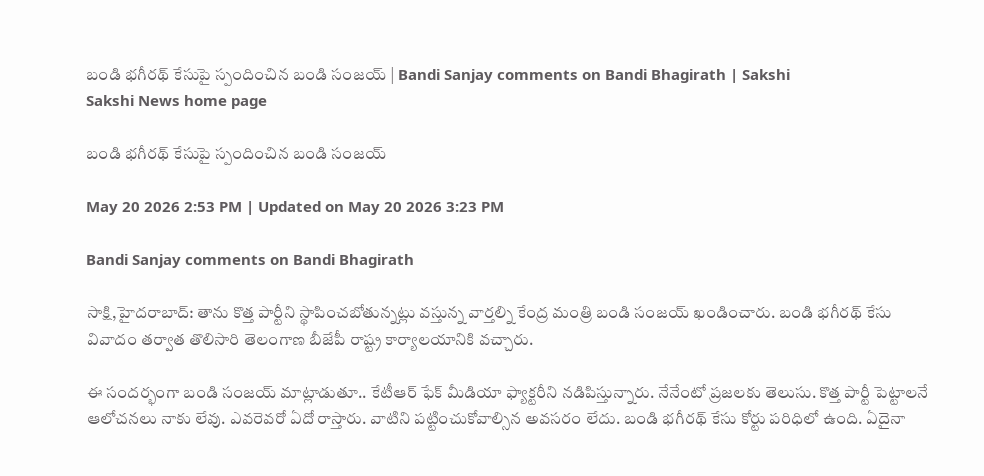బండి భగీరథ్‌ కేసుపై స్పందించిన బండి సంజయ్‌ | Bandi Sanjay comments on Bandi Bhagirath | Sakshi
Sakshi News home page

బండి భగీరథ్‌ కేసుపై స్పందించిన బండి సంజయ్‌

May 20 2026 2:53 PM | Updated on May 20 2026 3:23 PM

Bandi Sanjay comments on Bandi Bhagirath

సాక్షి,హైదరాబాద్‌: తాను కొత్త పార్టీని స్థాపించబోతున్నట్లు వస్తున్న వార్తల్ని కేంద్ర మంత్రి బండి సంజయ్‌ ఖండించారు. బండి భగీరథ్‌ కేసు వివాదం తర్వాత తొలిసారి తెలంగాణ బీజేపీ రాష్ట్ర కార్యాలయానికి వచ్చారు.

ఈ సందర్భంగా బండి సంజయ్‌ మాట్లాడుతూ.. కేటీఆర్‌ ఫేక్‌ మీడియా ఫ్యాక్టరీని నడిపిస్తున్నారు. నేనేంటో ప్రజలకు తెలుసు. కొత్త పార్టీ పెట్టాలనే ఆలోచనలు నాకు లేవు. ఎవరెవరో ఏదో రాస్తారు. వాటిని పట్టించుకోవాల్సిన అవసరం లేదు. బండి భగీరథ్‌ కేసు కోర్టు పరిధిలో ఉంది. ఏదైనా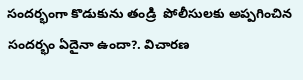సందర్భంగా కొడుకును తండ్రి  పోలీసులకు అప్పగించిన సందర్భం ఏదైనా ఉందా?. విచారణ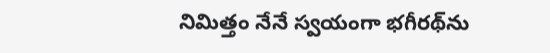నిమిత్తం నేనే స్వయంగా భగీరథ్‌ను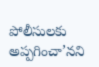పోలీసులకు అప్పగించా’నని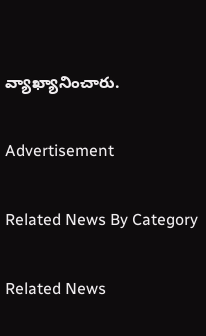వ్యాఖ్యానించారు.

Advertisement

Related News By Category

Related News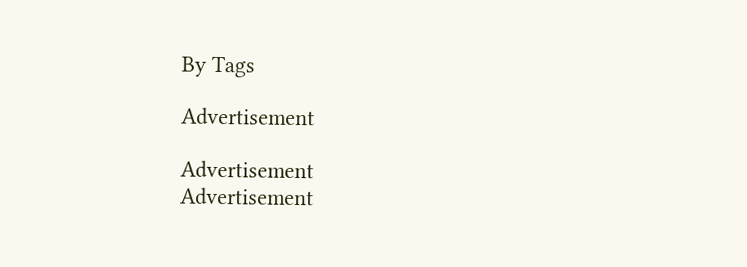By Tags

Advertisement

Advertisement
Advertisement